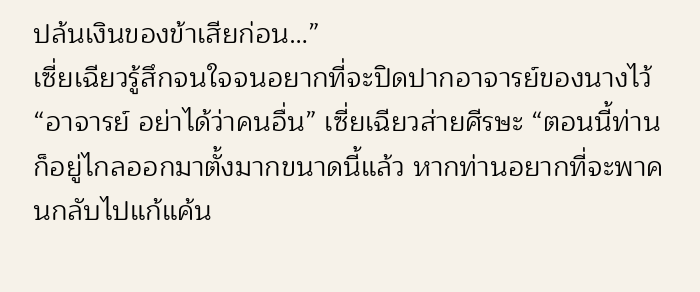ปล้นเงินของข้าเสียก่อน…”
เซี่ยเฉียวรู้สึกจนใจจนอยากที่จะปิดปากอาจารย์ของนางไว้
“อาจารย์ อย่าได้ว่าคนอื่น” เซี่ยเฉียวส่ายศีรษะ “ตอนนี้ท่านก็อยู่ไกลออกมาตั้งมากขนาดนี้แล้ว หากท่านอยากที่จะพาคนกลับไปแก้แค้น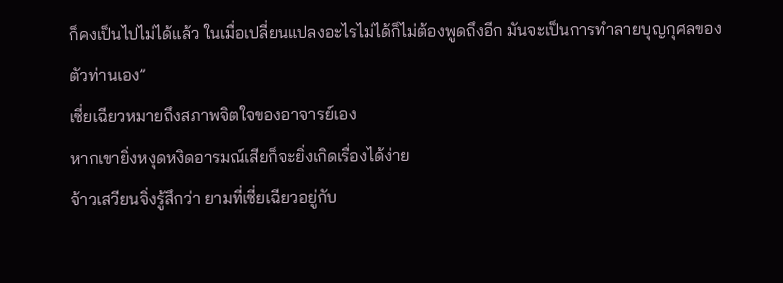ก็คงเป็นไปไม่ได้แล้ว ในเมื่อเปลี่ยนแปลงอะไรไม่ได้ก็ไม่ต้องพูดถึงอีก มันจะเป็นการทำลายบุญกุศลของตัวท่านเอง”
เซี่ยเฉียวหมายถึงสภาพจิตใจของอาจารย์เอง
หากเขายิ่งหงุดหงิดอารมณ์เสียก็จะยิ่งเกิดเรื่องได้ง่าย
จ้าวเสวียนจิ่งรู้สึกว่า ยามที่เซี่ยเฉียวอยู่กับ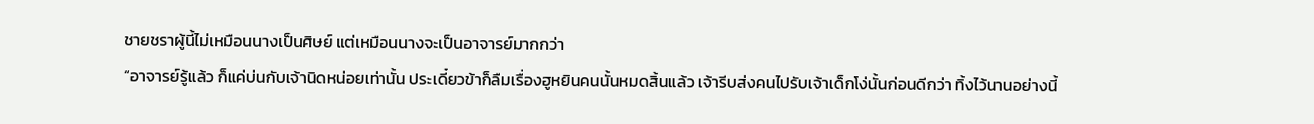ชายชราผู้นี้ไม่เหมือนนางเป็นศิษย์ แต่เหมือนนางจะเป็นอาจารย์มากกว่า
“อาจารย์รู้แล้ว ก็แค่บ่นกับเจ้านิดหน่อยเท่านั้น ประเดี๋ยวข้าก็ลืมเรื่องฮูหยินคนนั้นหมดสิ้นแล้ว เจ้ารีบส่งคนไปรับเจ้าเด็กโง่นั้นก่อนดีกว่า ทิ้งไว้นานอย่างนี้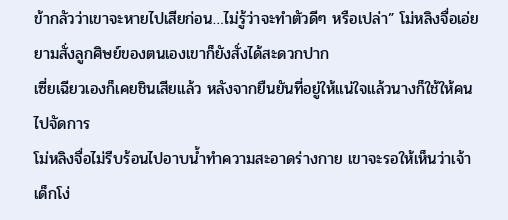ข้ากลัวว่าเขาจะหายไปเสียก่อน…ไม่รู้ว่าจะทำตัวดีๆ หรือเปล่า” โม่หลิงจื่อเอ่ย
ยามสั่งลูกศิษย์ของตนเองเขาก็ยังสั่งได้สะดวกปาก
เซี่ยเฉียวเองก็เคยชินเสียแล้ว หลังจากยืนยันที่อยู่ให้แน่ใจแล้วนางก็ใช้ให้คนไปจัดการ
โม่หลิงจื่อไม่รีบร้อนไปอาบน้ำทำความสะอาดร่างกาย เขาจะรอให้เห็นว่าเจ้าเด็กโง่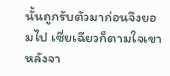นั้นถูกรับตัวมาก่อนจึงยอมไป เซี่ยเฉียวก็ตามใจเขา
หลังจา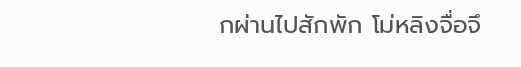กผ่านไปสักพัก โม่หลิงจื่อจึ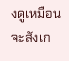งดูเหมือนจะสังเก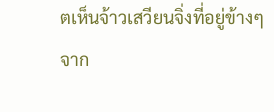ตเห็นจ้าวเสวียนจิ่งที่อยู่ข้างๆ
จาก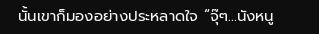นั้นเขาก็มองอย่างประหลาดใจ “จุ๊ๆ…นังหนู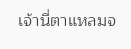เจ้านี่ตาแหลมจ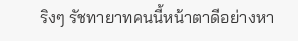ริงๆ รัชทายาทคนนี้หน้าตาดีอย่างหา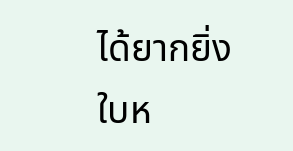ได้ยากยิ่ง ใบห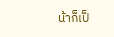น้าก็เป็